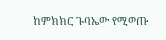ከምክክር ጉባኤው የሚወጡ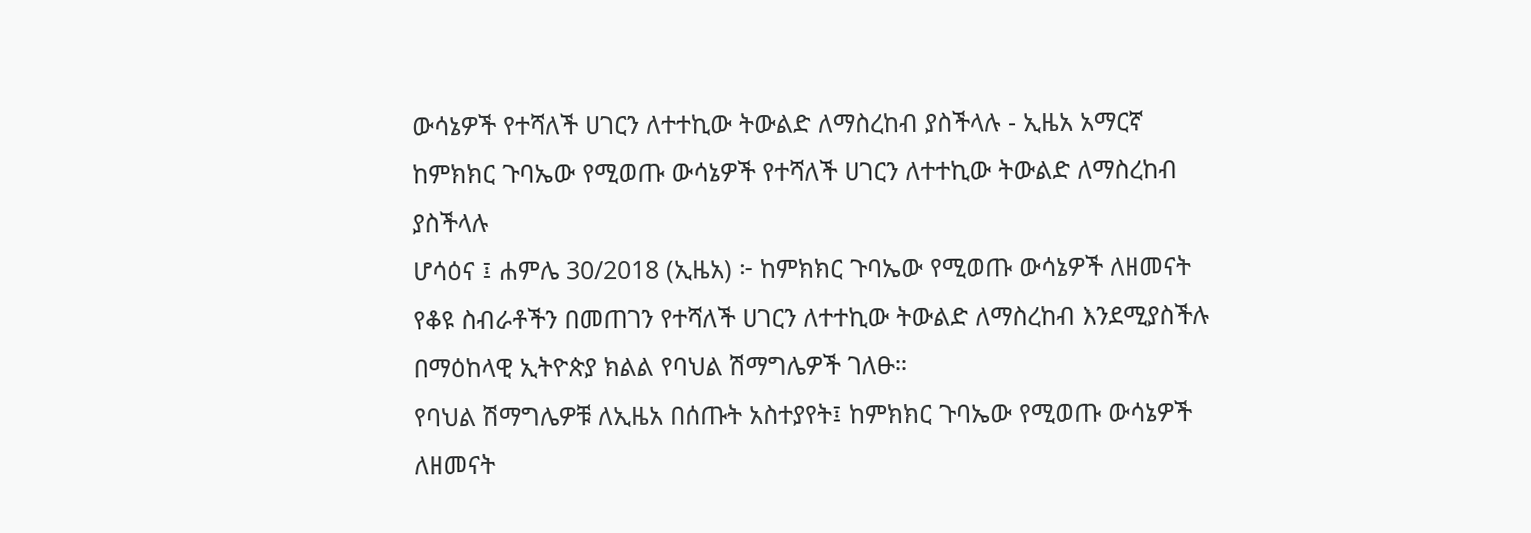ውሳኔዎች የተሻለች ሀገርን ለተተኪው ትውልድ ለማስረከብ ያስችላሉ - ኢዜአ አማርኛ
ከምክክር ጉባኤው የሚወጡ ውሳኔዎች የተሻለች ሀገርን ለተተኪው ትውልድ ለማስረከብ ያስችላሉ
ሆሳዕና ፤ ሐምሌ 30/2018 (ኢዜአ) ፦ ከምክክር ጉባኤው የሚወጡ ውሳኔዎች ለዘመናት የቆዩ ስብራቶችን በመጠገን የተሻለች ሀገርን ለተተኪው ትውልድ ለማስረከብ እንደሚያስችሉ በማዕከላዊ ኢትዮጵያ ክልል የባህል ሽማግሌዎች ገለፁ።
የባህል ሽማግሌዎቹ ለኢዜአ በሰጡት አስተያየት፤ ከምክክር ጉባኤው የሚወጡ ውሳኔዎች ለዘመናት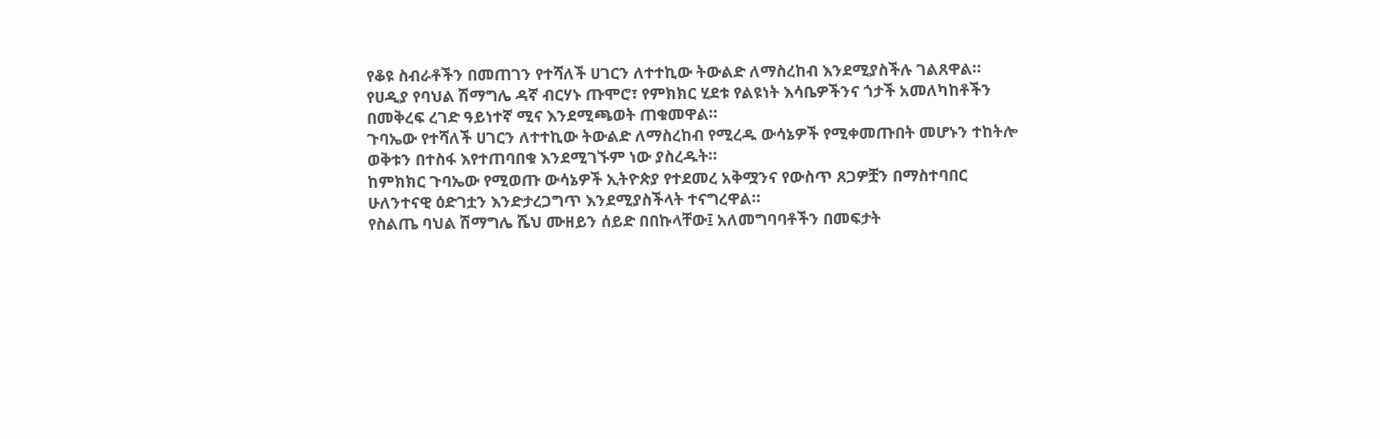የቆዩ ስብራቶችን በመጠገን የተሻለች ሀገርን ለተተኪው ትውልድ ለማስረከብ እንደሚያስችሉ ገልጸዋል።
የሀዲያ የባህል ሽማግሌ ዳኛ ብርሃኑ ጡሞሮ፣ የምክክር ሂደቱ የልዩነት እሳቤዎችንና ጎታች አመለካከቶችን በመቅረፍ ረገድ ዓይነተኛ ሚና እንደሚጫወት ጠቁመዋል።
ጉባኤው የተሻለች ሀገርን ለተተኪው ትውልድ ለማስረከብ የሚረዱ ውሳኔዎች የሚቀመጡበት መሆኑን ተከትሎ ወቅቱን በተስፋ እየተጠባበቁ እንደሚገኙም ነው ያስረዱት።
ከምክክር ጉባኤው የሚወጡ ውሳኔዎች ኢትዮጵያ የተደመረ አቅሟንና የውስጥ ጸጋዎቿን በማስተባበር ሁለንተናዊ ዕድገቷን እንድታረጋግጥ እንደሚያስችላት ተናግረዋል።
የስልጤ ባህል ሽማግሌ ሼህ ሙዘይን ሰይድ በበኩላቸው፤ አለመግባባቶችን በመፍታት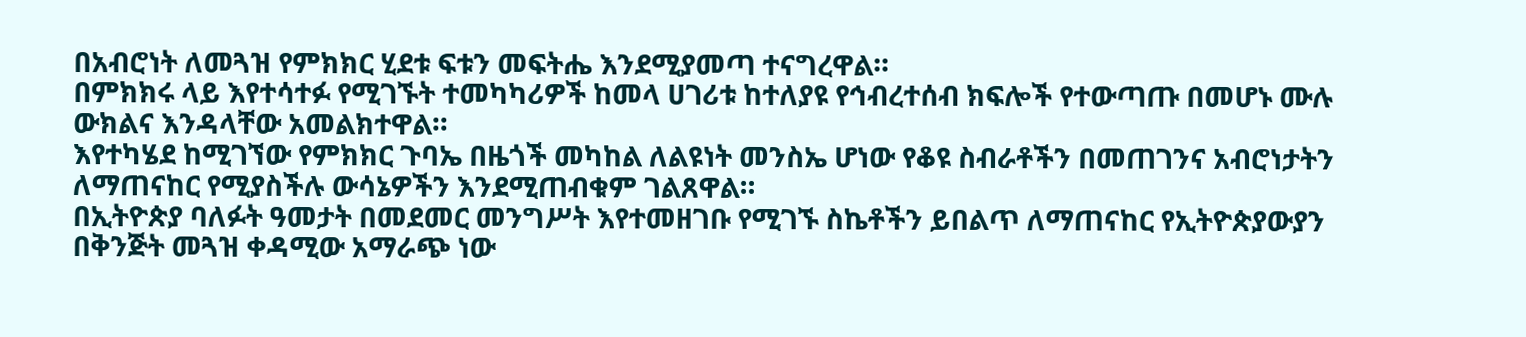በአብሮነት ለመጓዝ የምክክር ሂደቱ ፍቱን መፍትሔ እንደሚያመጣ ተናግረዋል።
በምክክሩ ላይ እየተሳተፉ የሚገኙት ተመካካሪዎች ከመላ ሀገሪቱ ከተለያዩ የኅብረተሰብ ክፍሎች የተውጣጡ በመሆኑ ሙሉ ውክልና እንዳላቸው አመልክተዋል።
እየተካሄደ ከሚገኘው የምክክር ጉባኤ በዜጎች መካከል ለልዩነት መንስኤ ሆነው የቆዩ ስብራቶችን በመጠገንና አብሮነታትን ለማጠናከር የሚያስችሉ ውሳኔዎችን እንደሚጠብቁም ገልጸዋል።
በኢትዮጵያ ባለፉት ዓመታት በመደመር መንግሥት እየተመዘገቡ የሚገኙ ስኬቶችን ይበልጥ ለማጠናከር የኢትዮጵያውያን በቅንጅት መጓዝ ቀዳሚው አማራጭ ነው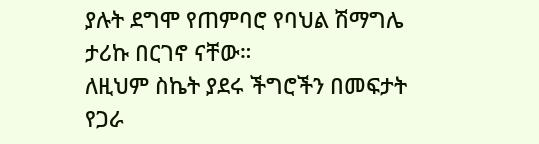ያሉት ደግሞ የጠምባሮ የባህል ሽማግሌ ታሪኩ በርገኖ ናቸው።
ለዚህም ስኬት ያደሩ ችግሮችን በመፍታት የጋራ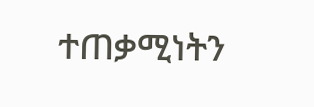ተጠቃሚነትን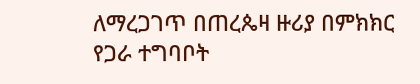ለማረጋገጥ በጠረጴዛ ዙሪያ በምክክር የጋራ ተግባቦት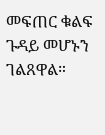መፍጠር ቁልፍ ጉዳይ መሆኑን ገልጸዋል።